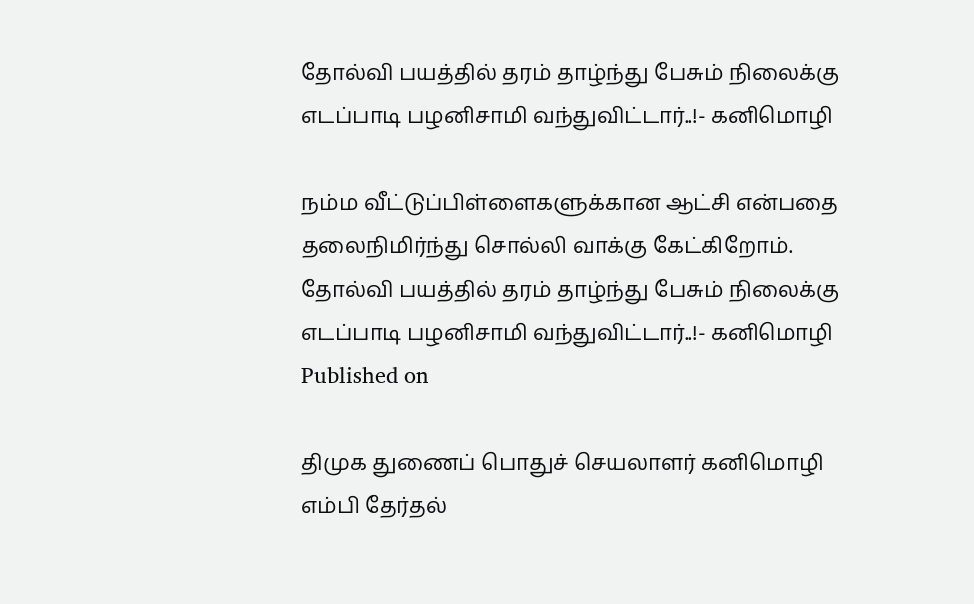தோல்வி பயத்தில் தரம் தாழ்ந்து பேசும் நிலைக்கு எடப்பாடி பழனிசாமி வந்துவிட்டார்..!- கனிமொழி

நம்ம வீட்டுப்பிள்ளைகளுக்கான ஆட்சி என்பதை தலைநிமிர்ந்து சொல்லி வாக்கு கேட்கிறோம்.
தோல்வி பயத்தில் தரம் தாழ்ந்து பேசும் நிலைக்கு எடப்பாடி பழனிசாமி வந்துவிட்டார்..!- கனிமொழி
Published on

திமுக துணைப் பொதுச் செயலாளர் கனிமொழி எம்பி தேர்தல்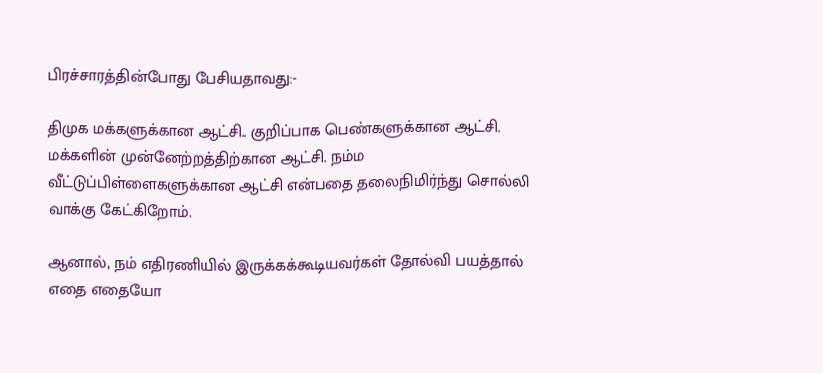பிரச்சாரத்தின்போது பேசியதாவது:-

திமுக மக்களுக்கான ஆட்சி.. குறிப்பாக பெண்களுக்கான ஆட்சி. மக்களின் முன்னேற்றத்திற்கான ஆட்சி. நம்ம வீட்டுப்பிள்ளைகளுக்கான ஆட்சி என்பதை தலைநிமிர்ந்து சொல்லி வாக்கு கேட்கிறோம்.

ஆனால், நம் எதிரணியில் இருக்கக்கூடியவர்கள் தோல்வி பயத்தால் எதை எதையோ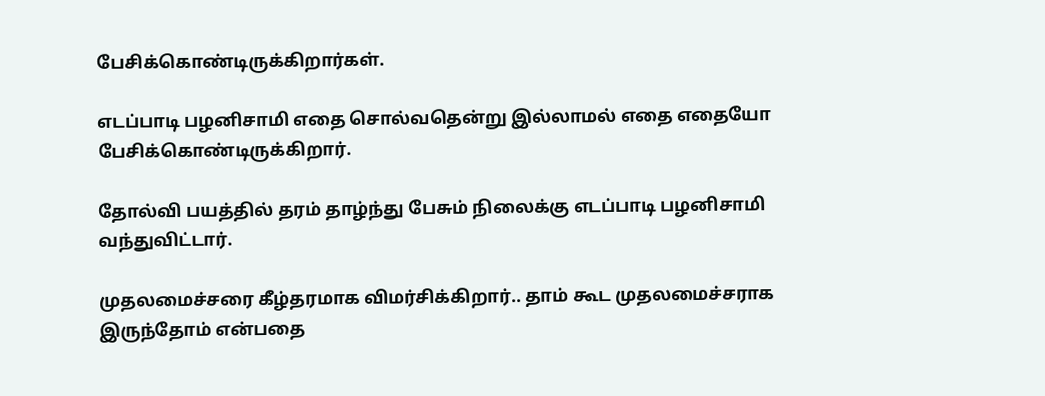பேசிக்கொண்டிருக்கிறார்கள்.

எடப்பாடி பழனிசாமி எதை சொல்வதென்று இல்லாமல் எதை எதையோ பேசிக்கொண்டிருக்கிறார்.

தோல்வி பயத்தில் தரம் தாழ்ந்து பேசும் நிலைக்கு எடப்பாடி பழனிசாமி வந்துவிட்டார்.

முதலமைச்சரை கீழ்தரமாக விமர்சிக்கிறார்.. தாம் கூட முதலமைச்சராக இருந்தோம் என்பதை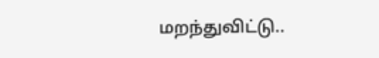மறந்துவிட்டு..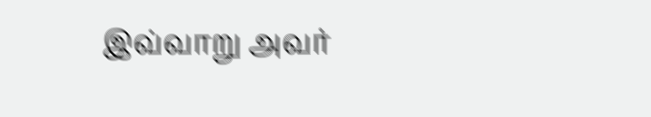இவ்வாறு அவர்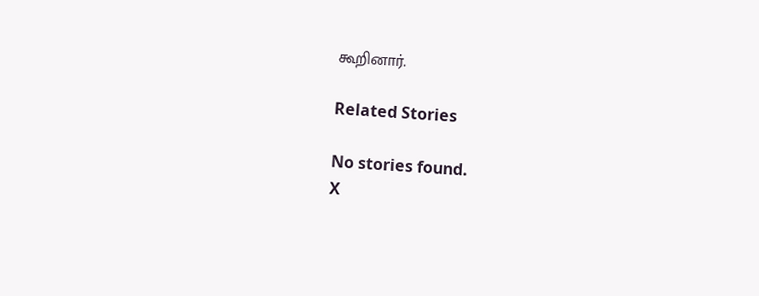கூறினார்.

Related Stories

No stories found.
X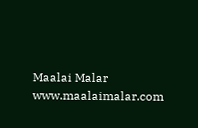Maalai Malar
www.maalaimalar.com